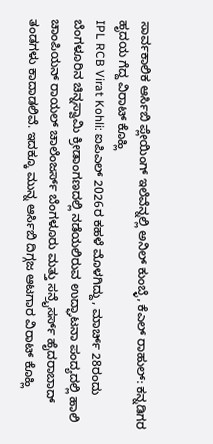ಸಾರ್ವಕಾಲಿಕ ಆರ್ಸಿಬಿ ಪ್ಲೇಯಿಂಗ್ ಇಲೆವೆನ್ನಲ್ಲಿ ಅನಿಲ್ ಕುಂಬ್ಳೆ, ಕೆಎಲ್ ರಾಹುಲ್: ಕನ್ನಡಿಗರ ಹೃದಯ ಗೆದ್ದ ವಿರಾಟ್ ಕೊಹ್ಲಿ
IPL RCB Virat Kohli: ಐಪಿಎಲ್ 2026ರ ಕಹಳೆ ಮೊಳಗಿದ್ದು, ಮಾರ್ಚ್ 28ರಂದು ಬೆಂಗಳೂರಿನ ಚಿನ್ನಸ್ವಾಮಿ ಕ್ರೀಡಾಂಗಣದಲ್ಲಿ ನಡೆಯಲಿರುವ ಉದ್ಘಾಟನಾ ಪಂದ್ಯದಲ್ಲಿ ಹಾಲಿ ಚಾಂಪಿಯನ್ ರಾಯಲ್ ಚಾಲೆಂಜರ್ಸ್ ಬೆಂಗಳೂರು ಮತ್ತು ಸನ್ರೈಸರ್ಸ್ ಹೈದರಾಬಾದ್ ತಂಡಗಳು ಕಾದಾಡಲಿವೆ. ಇದಕ್ಕೂ ಮುನ್ನ ಆರ್ಸಿಬಿ ದಿಗ್ಗಜ ಆಟಗಾರ ವಿರಾಟ್ ಕೊಹ್ಲಿ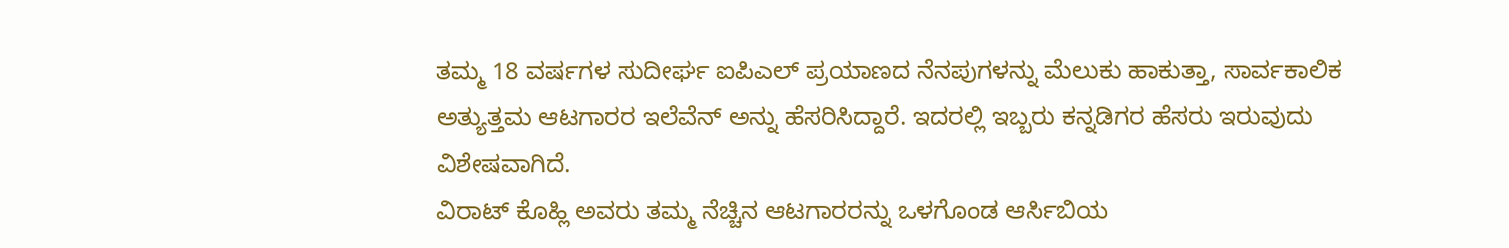ತಮ್ಮ 18 ವರ್ಷಗಳ ಸುದೀರ್ಘ ಐಪಿಎಲ್ ಪ್ರಯಾಣದ ನೆನಪುಗಳನ್ನು ಮೆಲುಕು ಹಾಕುತ್ತಾ, ಸಾರ್ವಕಾಲಿಕ ಅತ್ಯುತ್ತಮ ಆಟಗಾರರ ಇಲೆವೆನ್ ಅನ್ನು ಹೆಸರಿಸಿದ್ದಾರೆ. ಇದರಲ್ಲಿ ಇಬ್ಬರು ಕನ್ನಡಿಗರ ಹೆಸರು ಇರುವುದು ವಿಶೇಷವಾಗಿದೆ.
ವಿರಾಟ್ ಕೊಹ್ಲಿ ಅವರು ತಮ್ಮ ನೆಚ್ಚಿನ ಆಟಗಾರರನ್ನು ಒಳಗೊಂಡ ಆರ್ಸಿಬಿಯ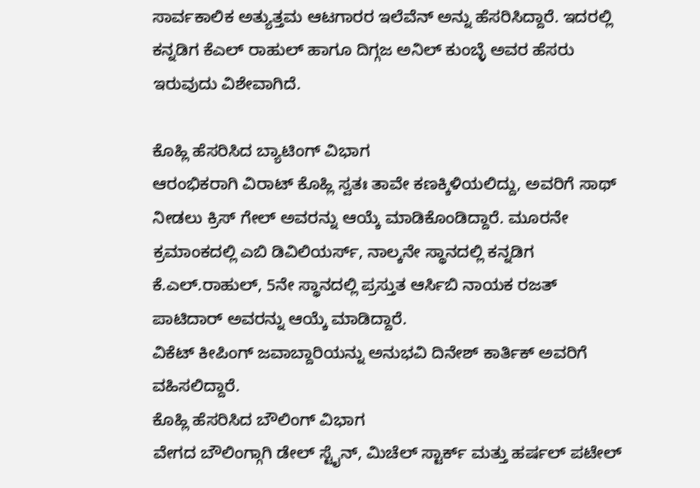ಸಾರ್ವಕಾಲಿಕ ಅತ್ಯುತ್ತಮ ಆಟಗಾರರ ಇಲೆವೆನ್ ಅನ್ನು ಹೆಸರಿಸಿದ್ದಾರೆ. ಇದರಲ್ಲಿ ಕನ್ನಡಿಗ ಕೆಎಲ್ ರಾಹುಲ್ ಹಾಗೂ ದಿಗ್ಗಜ ಅನಿಲ್ ಕುಂಬ್ಳೆ ಅವರ ಹೆಸರು ಇರುವುದು ವಿಶೇವಾಗಿದೆ.

ಕೊಹ್ಲಿ ಹೆಸರಿಸಿದ ಬ್ಯಾಟಿಂಗ್ ವಿಭಾಗ
ಆರಂಭಿಕರಾಗಿ ವಿರಾಟ್ ಕೊಹ್ಲಿ ಸ್ವತಃ ತಾವೇ ಕಣಕ್ಕಿಳಿಯಲಿದ್ದು, ಅವರಿಗೆ ಸಾಥ್ ನೀಡಲು ಕ್ರಿಸ್ ಗೇಲ್ ಅವರನ್ನು ಆಯ್ಕೆ ಮಾಡಿಕೊಂಡಿದ್ದಾರೆ. ಮೂರನೇ ಕ್ರಮಾಂಕದಲ್ಲಿ ಎಬಿ ಡಿವಿಲಿಯರ್ಸ್, ನಾಲ್ಕನೇ ಸ್ಥಾನದಲ್ಲಿ ಕನ್ನಡಿಗ ಕೆ.ಎಲ್.ರಾಹುಲ್, 5ನೇ ಸ್ಥಾನದಲ್ಲಿ ಪ್ರಸ್ತುತ ಆರ್ಸಿಬಿ ನಾಯಕ ರಜತ್ ಪಾಟಿದಾರ್ ಅವರನ್ನು ಆಯ್ಕೆ ಮಾಡಿದ್ದಾರೆ.
ವಿಕೆಟ್ ಕೀಪಿಂಗ್ ಜವಾಬ್ದಾರಿಯನ್ನು ಅನುಭವಿ ದಿನೇಶ್ ಕಾರ್ತಿಕ್ ಅವರಿಗೆ ವಹಿಸಲಿದ್ದಾರೆ.
ಕೊಹ್ಲಿ ಹೆಸರಿಸಿದ ಬೌಲಿಂಗ್ ವಿಭಾಗ
ವೇಗದ ಬೌಲಿಂಗ್ಗಾಗಿ ಡೇಲ್ ಸ್ಟೈನ್, ಮಿಚೆಲ್ ಸ್ಟಾರ್ಕ್ ಮತ್ತು ಹರ್ಷಲ್ ಪಟೇಲ್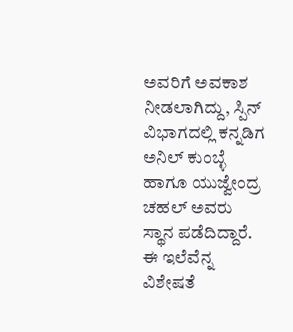ಅವರಿಗೆ ಅವಕಾಶ ನೀಡಲಾಗಿದ್ದು, ಸ್ಪಿನ್ ವಿಭಾಗದಲ್ಲಿ ಕನ್ನಡಿಗ ಅನಿಲ್ ಕುಂಬ್ಳೆ ಹಾಗೂ ಯುಜ್ವೇಂದ್ರ ಚಹಲ್ ಅವರು ಸ್ಥಾನ ಪಡೆದಿದ್ದಾರೆ. ಈ ಇಲೆವೆನ್ನ ವಿಶೇಷತೆ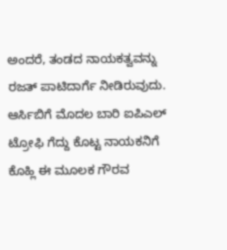ಅಂದರೆ, ತಂಡದ ನಾಯಕತ್ವವನ್ನು ರಜತ್ ಪಾಟಿದಾರ್ಗೆ ನೀಡಿರುವುದು. ಆರ್ಸಿಬಿಗೆ ಮೊದಲ ಬಾರಿ ಐಪಿಎಲ್ ಟ್ರೋಫಿ ಗೆದ್ದು ಕೊಟ್ಟ ನಾಯಕನಿಗೆ ಕೊಹ್ಲಿ ಈ ಮೂಲಕ ಗೌರವ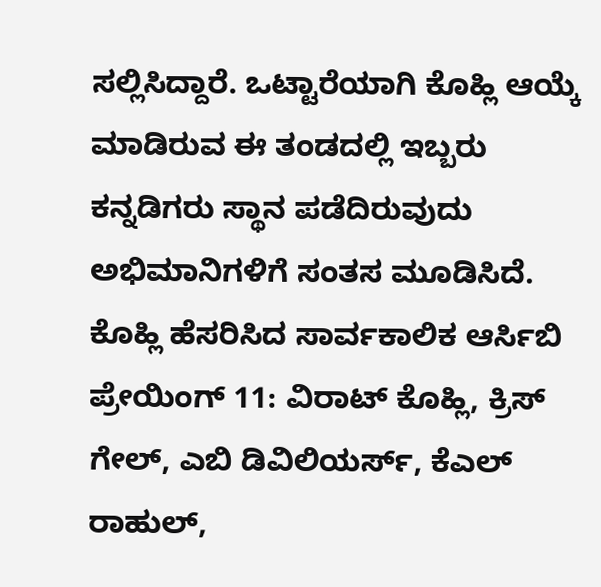ಸಲ್ಲಿಸಿದ್ದಾರೆ. ಒಟ್ಟಾರೆಯಾಗಿ ಕೊಹ್ಲಿ ಆಯ್ಕೆ ಮಾಡಿರುವ ಈ ತಂಡದಲ್ಲಿ ಇಬ್ಬರು ಕನ್ನಡಿಗರು ಸ್ಥಾನ ಪಡೆದಿರುವುದು ಅಭಿಮಾನಿಗಳಿಗೆ ಸಂತಸ ಮೂಡಿಸಿದೆ.
ಕೊಹ್ಲಿ ಹೆಸರಿಸಿದ ಸಾರ್ವಕಾಲಿಕ ಆರ್ಸಿಬಿ ಪ್ರೇಯಿಂಗ್ 11: ವಿರಾಟ್ ಕೊಹ್ಲಿ, ಕ್ರಿಸ್ ಗೇಲ್, ಎಬಿ ಡಿವಿಲಿಯರ್ಸ್, ಕೆಎಲ್ ರಾಹುಲ್,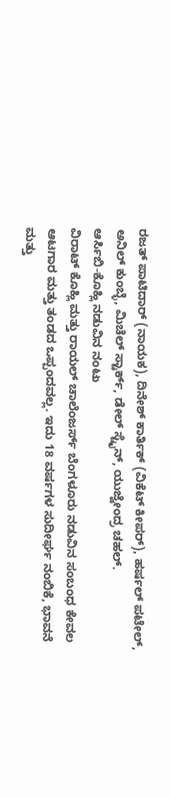ರಜತ್ ಪಾಟಿದಾರ್ (ನಾಯಕ), ದಿನೇಶ್ ಕಾರ್ತಿಕ್ (ವಿಕೆಟ್ ಕೀಪರ್), ಹರ್ಷಲ್ ಪಟೇಲ್, ಅನಿಲ್ ಕುಂಬ್ಳೆ, ಮಿಚೆಲ್ ಸ್ಟಾರ್ಕ್, ಡೇಲ್ ಸ್ಟೈನ್, ಯುಜ್ವೇಂದ್ರ ಚಹಲ್.
ಆರ್ಸಿಬಿ-ಕೊಹ್ಲಿ ನಡುವಿನ ನಂಟು
ವಿರಾಟ್ ಕೊಹ್ಲಿ ಮತ್ತು ರಾಯಲ್ ಚಾಲೆಂಜರ್ಸ್ ಬೆಂಗಳೂರು ನಡುವಿನ ಸಂಬಂಧ ಕೇವಲ ಆಟಗಾರ ಮತ್ತು ತಂಡದ ಒಪ್ಪಂದವಲ್ಲ. ಇದು 18 ವರ್ಷಗಳ ಸುದೀರ್ಘ ನಂಬಿಕೆ, ಭಾವನೆ ಮತ್ತು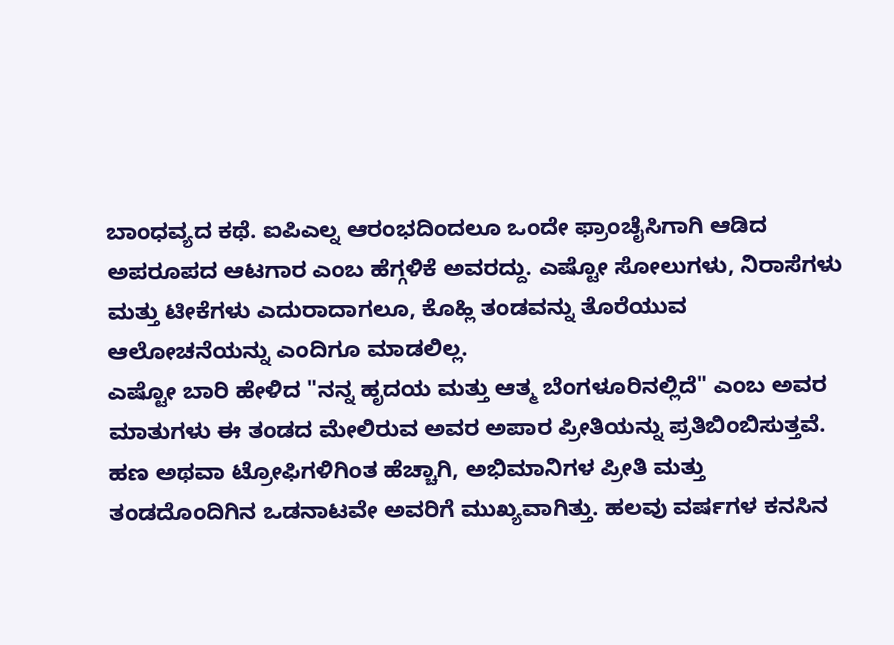ಬಾಂಧವ್ಯದ ಕಥೆ. ಐಪಿಎಲ್ನ ಆರಂಭದಿಂದಲೂ ಒಂದೇ ಫ್ರಾಂಚೈಸಿಗಾಗಿ ಆಡಿದ ಅಪರೂಪದ ಆಟಗಾರ ಎಂಬ ಹೆಗ್ಗಳಿಕೆ ಅವರದ್ದು. ಎಷ್ಟೋ ಸೋಲುಗಳು, ನಿರಾಸೆಗಳು ಮತ್ತು ಟೀಕೆಗಳು ಎದುರಾದಾಗಲೂ, ಕೊಹ್ಲಿ ತಂಡವನ್ನು ತೊರೆಯುವ ಆಲೋಚನೆಯನ್ನು ಎಂದಿಗೂ ಮಾಡಲಿಲ್ಲ.
ಎಷ್ಟೋ ಬಾರಿ ಹೇಳಿದ "ನನ್ನ ಹೃದಯ ಮತ್ತು ಆತ್ಮ ಬೆಂಗಳೂರಿನಲ್ಲಿದೆ" ಎಂಬ ಅವರ ಮಾತುಗಳು ಈ ತಂಡದ ಮೇಲಿರುವ ಅವರ ಅಪಾರ ಪ್ರೀತಿಯನ್ನು ಪ್ರತಿಬಿಂಬಿಸುತ್ತವೆ. ಹಣ ಅಥವಾ ಟ್ರೋಫಿಗಳಿಗಿಂತ ಹೆಚ್ಚಾಗಿ, ಅಭಿಮಾನಿಗಳ ಪ್ರೀತಿ ಮತ್ತು ತಂಡದೊಂದಿಗಿನ ಒಡನಾಟವೇ ಅವರಿಗೆ ಮುಖ್ಯವಾಗಿತ್ತು. ಹಲವು ವರ್ಷಗಳ ಕನಸಿನ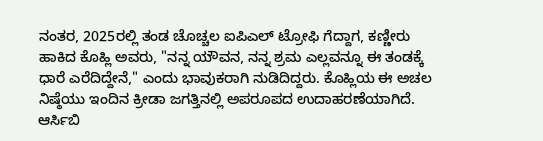ನಂತರ, 2025ರಲ್ಲಿ ತಂಡ ಚೊಚ್ಚಲ ಐಪಿಎಲ್ ಟ್ರೋಫಿ ಗೆದ್ದಾಗ, ಕಣ್ಣೀರು ಹಾಕಿದ ಕೊಹ್ಲಿ ಅವರು, "ನನ್ನ ಯೌವನ, ನನ್ನ ಶ್ರಮ ಎಲ್ಲವನ್ನೂ ಈ ತಂಡಕ್ಕೆ ಧಾರೆ ಎರೆದಿದ್ದೇನೆ," ಎಂದು ಭಾವುಕರಾಗಿ ನುಡಿದಿದ್ದರು. ಕೊಹ್ಲಿಯ ಈ ಅಚಲ ನಿಷ್ಠೆಯು ಇಂದಿನ ಕ್ರೀಡಾ ಜಗತ್ತಿನಲ್ಲಿ ಅಪರೂಪದ ಉದಾಹರಣೆಯಾಗಿದೆ. ಆರ್ಸಿಬಿ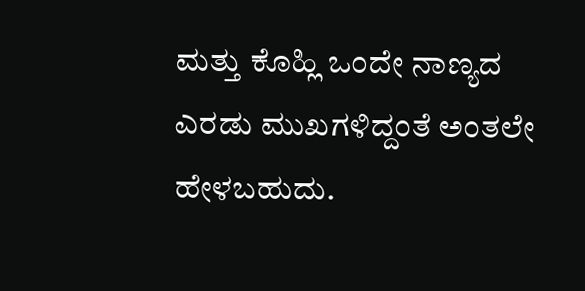ಮತ್ತು ಕೊಹ್ಲಿ ಒಂದೇ ನಾಣ್ಯದ ಎರಡು ಮುಖಗಳಿದ್ದಂತೆ ಅಂತಲೇ ಹೇಳಬಹುದು.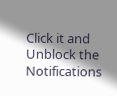Click it and Unblock the Notifications